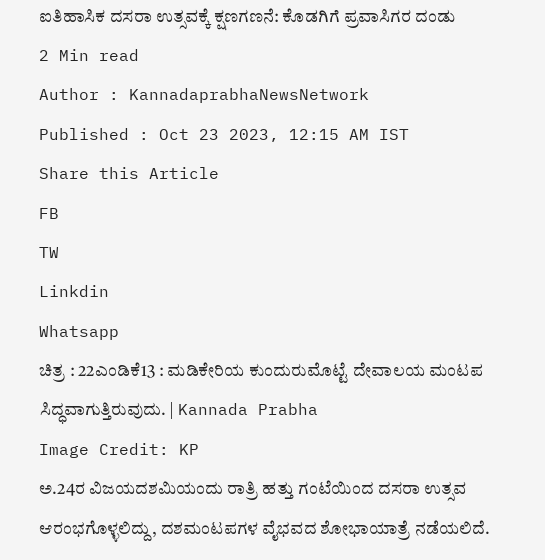ಐತಿಹಾಸಿಕ ದಸರಾ ಉತ್ಸವಕ್ಕೆ ಕ್ಷಣಗಣನೆ: ಕೊಡಗಿಗೆ ಪ್ರವಾಸಿಗರ ದಂಡು
2 Min read
Author : KannadaprabhaNewsNetwork
Published : Oct 23 2023, 12:15 AM IST
Share this Article
FB
TW
Linkdin
Whatsapp
ಚಿತ್ರ : 22ಎಂಡಿಕೆ13 : ಮಡಿಕೇರಿಯ ಕುಂದುರುಮೊಟ್ಟೆ ದೇವಾಲಯ ಮಂಟಪ ಸಿದ್ಧವಾಗುತ್ತಿರುವುದು. | Kannada Prabha
Image Credit: KP
ಅ.24ರ ವಿಜಯದಶಮಿಯಂದು ರಾತ್ರಿ ಹತ್ತು ಗಂಟೆಯಿಂದ ದಸರಾ ಉತ್ಸವ ಆರಂಭಗೊಳ್ಳಲಿದ್ದು, ದಶಮಂಟಪಗಳ ವೈಭವದ ಶೋಭಾಯಾತ್ರೆ ನಡೆಯಲಿದೆ.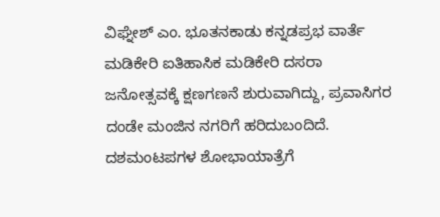ವಿಘ್ನೇಶ್ ಎಂ. ಭೂತನಕಾಡು ಕನ್ನಡಪ್ರಭ ವಾರ್ತೆ ಮಡಿಕೇರಿ ಐತಿಹಾಸಿಕ ಮಡಿಕೇರಿ ದಸರಾ ಜನೋತ್ಸವಕ್ಕೆ ಕ್ಷಣಗಣನೆ ಶುರುವಾಗಿದ್ದು, ಪ್ರವಾಸಿಗರ ದಂಡೇ ಮಂಜಿನ ನಗರಿಗೆ ಹರಿದುಬಂದಿದೆ. ದಶಮಂಟಪಗಳ ಶೋಭಾಯಾತ್ರೆಗೆ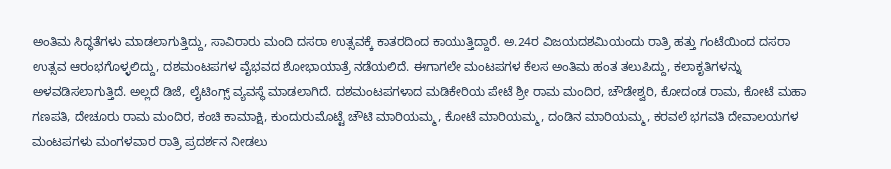ಅಂತಿಮ ಸಿದ್ಧತೆಗಳು ಮಾಡಲಾಗುತ್ತಿದ್ದು, ಸಾವಿರಾರು ಮಂದಿ ದಸರಾ ಉತ್ಸವಕ್ಕೆ ಕಾತರದಿಂದ ಕಾಯುತ್ತಿದ್ದಾರೆ. ಅ.24ರ ವಿಜಯದಶಮಿಯಂದು ರಾತ್ರಿ ಹತ್ತು ಗಂಟೆಯಿಂದ ದಸರಾ ಉತ್ಸವ ಆರಂಭಗೊಳ್ಳಲಿದ್ದು, ದಶಮಂಟಪಗಳ ವೈಭವದ ಶೋಭಾಯಾತ್ರೆ ನಡೆಯಲಿದೆ. ಈಗಾಗಲೇ ಮಂಟಪಗಳ ಕೆಲಸ ಅಂತಿಮ ಹಂತ ತಲುಪಿದ್ದು, ಕಲಾಕೃತಿಗಳನ್ನು ಅಳವಡಿಸಲಾಗುತ್ತಿದೆ. ಅಲ್ಲದೆ ಡಿಜೆ, ಲೈಟಿಂಗ್ಸ್ ವ್ಯವಸ್ಥೆ ಮಾಡಲಾಗಿದೆ. ದಶಮಂಟಪಗಳಾದ ಮಡಿಕೇರಿಯ ಪೇಟೆ ಶ್ರೀ ರಾಮ ಮಂದಿರ, ಚೌಡೇಶ್ವರಿ, ಕೋದಂಡ ರಾಮ, ಕೋಟೆ ಮಹಾ ಗಣಪತಿ, ದೇಚೂರು ರಾಮ ಮಂದಿರ, ಕಂಚಿ ಕಾಮಾಕ್ಷಿ, ಕುಂದುರುಮೊಟ್ಟೆ ಚೌಟಿ ಮಾರಿಯಮ್ಮ, ಕೋಟೆ ಮಾರಿಯಮ್ಮ, ದಂಡಿನ ಮಾರಿಯಮ್ಮ, ಕರವಲೆ ಭಗವತಿ ದೇವಾಲಯಗಳ ಮಂಟಪಗಳು ಮಂಗಳವಾರ ರಾತ್ರಿ ಪ್ರದರ್ಶನ ನೀಡಲು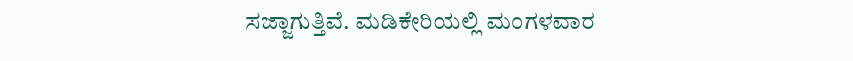ಸಜ್ಜಾಗುತ್ತಿವೆ. ಮಡಿಕೇರಿಯಲ್ಲಿ ಮಂಗಳವಾರ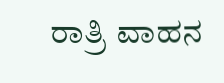ರಾತ್ರಿ ವಾಹನ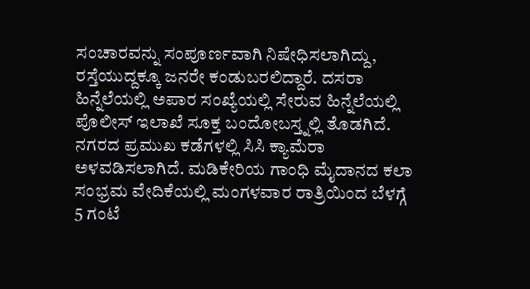ಸಂಚಾರವನ್ನು ಸಂಪೂರ್ಣವಾಗಿ ನಿಷೇಧಿಸಲಾಗಿದ್ದು, ರಸ್ತೆಯುದ್ದಕ್ಕೂ ಜನರೇ ಕಂಡುಬರಲಿದ್ದಾರೆ. ದಸರಾ ಹಿನ್ನೆಲೆಯಲ್ಲಿ ಅಪಾರ ಸಂಖ್ಯೆಯಲ್ಲಿ ಸೇರುವ ಹಿನ್ನೆಲೆಯಲ್ಲಿ ಪೊಲೀಸ್ ಇಲಾಖೆ ಸೂಕ್ತ ಬಂದೋಬಸ್ತ್ನಲ್ಲಿ ತೊಡಗಿದೆ. ನಗರದ ಪ್ರಮುಖ ಕಡೆಗಳಲ್ಲಿ ಸಿಸಿ ಕ್ಯಾಮೆರಾ ಅಳವಡಿಸಲಾಗಿದೆ. ಮಡಿಕೇರಿಯ ಗಾಂಧಿ ಮೈದಾನದ ಕಲಾ ಸಂಭ್ರಮ ವೇದಿಕೆಯಲ್ಲಿ ಮಂಗಳವಾರ ರಾತ್ರಿಯಿಂದ ಬೆಳಗ್ಗೆ 5 ಗಂಟೆ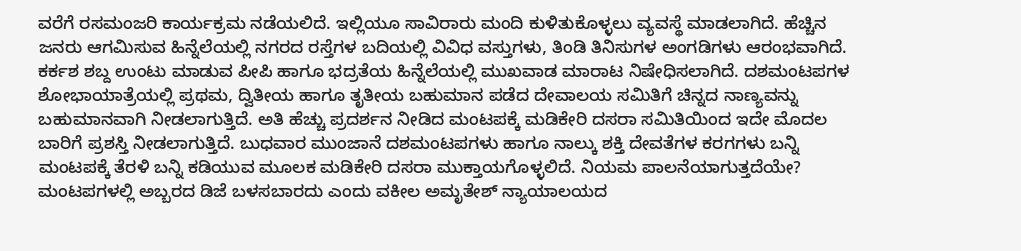ವರೆಗೆ ರಸಮಂಜರಿ ಕಾರ್ಯಕ್ರಮ ನಡೆಯಲಿದೆ. ಇಲ್ಲಿಯೂ ಸಾವಿರಾರು ಮಂದಿ ಕುಳಿತುಕೊಳ್ಳಲು ವ್ಯವಸ್ಥೆ ಮಾಡಲಾಗಿದೆ. ಹೆಚ್ಚಿನ ಜನರು ಆಗಮಿಸುವ ಹಿನ್ನೆಲೆಯಲ್ಲಿ ನಗರದ ರಸ್ತೆಗಳ ಬದಿಯಲ್ಲಿ ವಿವಿಧ ವಸ್ತುಗಳು, ತಿಂಡಿ ತಿನಿಸುಗಳ ಅಂಗಡಿಗಳು ಆರಂಭವಾಗಿದೆ. ಕರ್ಕಶ ಶಬ್ದ ಉಂಟು ಮಾಡುವ ಪೀಪಿ ಹಾಗೂ ಭದ್ರತೆಯ ಹಿನ್ನೆಲೆಯಲ್ಲಿ ಮುಖವಾಡ ಮಾರಾಟ ನಿಷೇಧಿಸಲಾಗಿದೆ. ದಶಮಂಟಪಗಳ ಶೋಭಾಯಾತ್ರೆಯಲ್ಲಿ ಪ್ರಥಮ, ದ್ವಿತೀಯ ಹಾಗೂ ತೃತೀಯ ಬಹುಮಾನ ಪಡೆದ ದೇವಾಲಯ ಸಮಿತಿಗೆ ಚಿನ್ನದ ನಾಣ್ಯವನ್ನು ಬಹುಮಾನವಾಗಿ ನೀಡಲಾಗುತ್ತಿದೆ. ಅತಿ ಹೆಚ್ಚು ಪ್ರದರ್ಶನ ನೀಡಿದ ಮಂಟಪಕ್ಕೆ ಮಡಿಕೇರಿ ದಸರಾ ಸಮಿತಿಯಿಂದ ಇದೇ ಮೊದಲ ಬಾರಿಗೆ ಪ್ರಶಸ್ತಿ ನೀಡಲಾಗುತ್ತಿದೆ. ಬುಧವಾರ ಮುಂಜಾನೆ ದಶಮಂಟಪಗಳು ಹಾಗೂ ನಾಲ್ಕು ಶಕ್ತಿ ದೇವತೆಗಳ ಕರಗಗಳು ಬನ್ನಿ ಮಂಟಪಕ್ಕೆ ತೆರಳಿ ಬನ್ನಿ ಕಡಿಯುವ ಮೂಲಕ ಮಡಿಕೇರಿ ದಸರಾ ಮುಕ್ತಾಯಗೊಳ್ಳಲಿದೆ. ನಿಯಮ ಪಾಲನೆಯಾಗುತ್ತದೆಯೇ? ಮಂಟಪಗಳಲ್ಲಿ ಅಬ್ಬರದ ಡಿಜೆ ಬಳಸಬಾರದು ಎಂದು ವಕೀಲ ಅಮೃತೇಶ್ ನ್ಯಾಯಾಲಯದ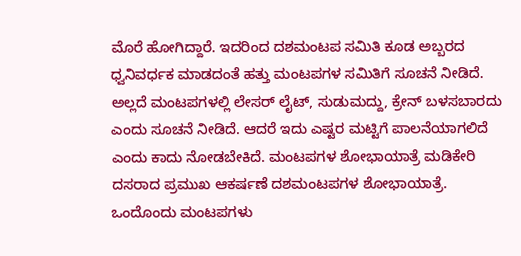ಮೊರೆ ಹೋಗಿದ್ದಾರೆ. ಇದರಿಂದ ದಶಮಂಟಪ ಸಮಿತಿ ಕೂಡ ಅಬ್ಬರದ ಧ್ವನಿವರ್ಧಕ ಮಾಡದಂತೆ ಹತ್ತು ಮಂಟಪಗಳ ಸಮಿತಿಗೆ ಸೂಚನೆ ನೀಡಿದೆ. ಅಲ್ಲದೆ ಮಂಟಪಗಳಲ್ಲಿ ಲೇಸರ್ ಲೈಟ್, ಸುಡುಮದ್ದು, ಕ್ರೇನ್ ಬಳಸಬಾರದು ಎಂದು ಸೂಚನೆ ನೀಡಿದೆ. ಆದರೆ ಇದು ಎಷ್ಟರ ಮಟ್ಟಿಗೆ ಪಾಲನೆಯಾಗಲಿದೆ ಎಂದು ಕಾದು ನೋಡಬೇಕಿದೆ. ಮಂಟಪಗಳ ಶೋಭಾಯಾತ್ರೆ ಮಡಿಕೇರಿ ದಸರಾದ ಪ್ರಮುಖ ಆಕರ್ಷಣೆ ದಶಮಂಟಪಗಳ ಶೋಭಾಯಾತ್ರೆ. ಒಂದೊಂದು ಮಂಟಪಗಳು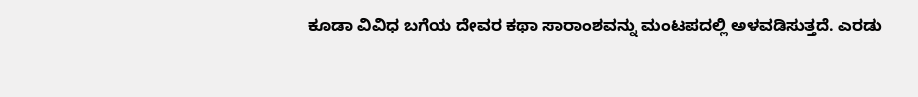ಕೂಡಾ ವಿವಿಧ ಬಗೆಯ ದೇವರ ಕಥಾ ಸಾರಾಂಶವನ್ನು ಮಂಟಪದಲ್ಲಿ ಅಳವಡಿಸುತ್ತದೆ. ಎರಡು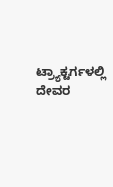ಟ್ರ್ಯಾಕ್ಟರ್ಗಳಲ್ಲಿ ದೇವರ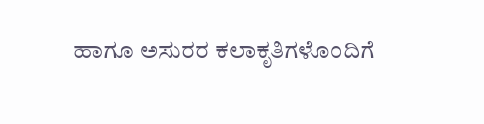ಹಾಗೂ ಅಸುರರ ಕಲಾಕೃತಿಗಳೊಂದಿಗೆ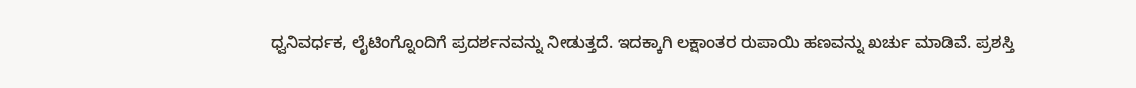ಧ್ವನಿವರ್ಧಕ, ಲೈಟಿಂಗ್ನೊಂದಿಗೆ ಪ್ರದರ್ಶನವನ್ನು ನೀಡುತ್ತದೆ. ಇದಕ್ಕಾಗಿ ಲಕ್ಷಾಂತರ ರುಪಾಯಿ ಹಣವನ್ನು ಖರ್ಚು ಮಾಡಿವೆ. ಪ್ರಶಸ್ತಿ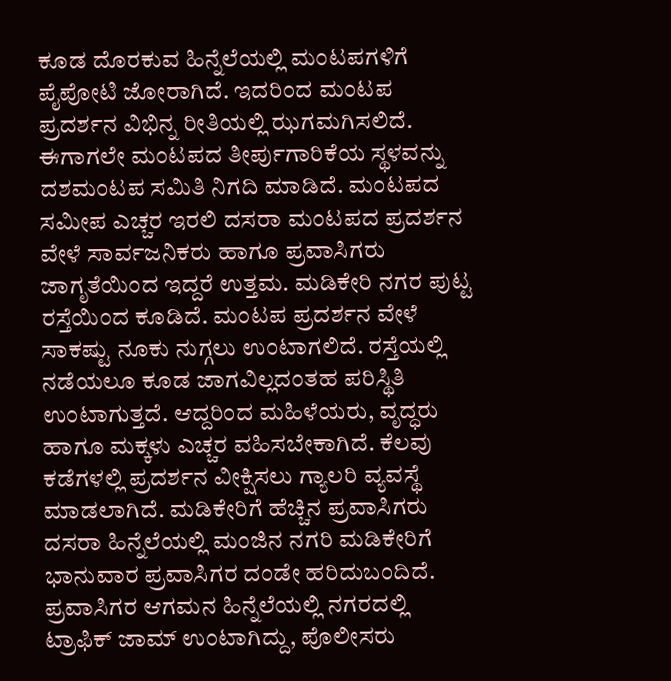ಕೂಡ ದೊರಕುವ ಹಿನ್ನೆಲೆಯಲ್ಲಿ ಮಂಟಪಗಳಿಗೆ ಪೈಪೋಟಿ ಜೋರಾಗಿದೆ. ಇದರಿಂದ ಮಂಟಪ ಪ್ರದರ್ಶನ ವಿಭಿನ್ನ ರೀತಿಯಲ್ಲಿ ಝಗಮಗಿಸಲಿದೆ. ಈಗಾಗಲೇ ಮಂಟಪದ ತೀರ್ಪುಗಾರಿಕೆಯ ಸ್ಥಳವನ್ನು ದಶಮಂಟಪ ಸಮಿತಿ ನಿಗದಿ ಮಾಡಿದೆ. ಮಂಟಪದ ಸಮೀಪ ಎಚ್ಚರ ಇರಲಿ ದಸರಾ ಮಂಟಪದ ಪ್ರದರ್ಶನ ವೇಳೆ ಸಾರ್ವಜನಿಕರು ಹಾಗೂ ಪ್ರವಾಸಿಗರು ಜಾಗೃತೆಯಿಂದ ಇದ್ದರೆ ಉತ್ತಮ. ಮಡಿಕೇರಿ ನಗರ ಪುಟ್ಟ ರಸ್ತೆಯಿಂದ ಕೂಡಿದೆ. ಮಂಟಪ ಪ್ರದರ್ಶನ ವೇಳೆ ಸಾಕಷ್ಟು ನೂಕು ನುಗ್ಗಲು ಉಂಟಾಗಲಿದೆ. ರಸ್ತೆಯಲ್ಲಿ ನಡೆಯಲೂ ಕೂಡ ಜಾಗವಿಲ್ಲದಂತಹ ಪರಿಸ್ಥಿತಿ ಉಂಟಾಗುತ್ತದೆ. ಆದ್ದರಿಂದ ಮಹಿಳೆಯರು, ವೃದ್ಧರು ಹಾಗೂ ಮಕ್ಕಳು ಎಚ್ಚರ ವಹಿಸಬೇಕಾಗಿದೆ. ಕೆಲವು ಕಡೆಗಳಲ್ಲಿ ಪ್ರದರ್ಶನ ವೀಕ್ಷಿಸಲು ಗ್ಯಾಲರಿ ವ್ಯವಸ್ಥೆ ಮಾಡಲಾಗಿದೆ. ಮಡಿಕೇರಿಗೆ ಹೆಚ್ಚಿನ ಪ್ರವಾಸಿಗರು ದಸರಾ ಹಿನ್ನೆಲೆಯಲ್ಲಿ ಮಂಜಿನ ನಗರಿ ಮಡಿಕೇರಿಗೆ ಭಾನುವಾರ ಪ್ರವಾಸಿಗರ ದಂಡೇ ಹರಿದುಬಂದಿದೆ. ಪ್ರವಾಸಿಗರ ಆಗಮನ ಹಿನ್ನೆಲೆಯಲ್ಲಿ ನಗರದಲ್ಲಿ ಟ್ರಾಫಿಕ್ ಜಾಮ್ ಉಂಟಾಗಿದ್ದು, ಪೊಲೀಸರು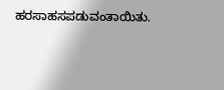ಹರಸಾಹಸಪಡುವಂತಾಯಿತು.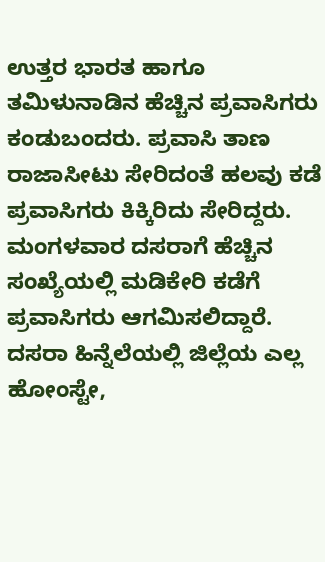ಉತ್ತರ ಭಾರತ ಹಾಗೂ ತಮಿಳುನಾಡಿನ ಹೆಚ್ಚಿನ ಪ್ರವಾಸಿಗರು ಕಂಡುಬಂದರು. ಪ್ರವಾಸಿ ತಾಣ ರಾಜಾಸೀಟು ಸೇರಿದಂತೆ ಹಲವು ಕಡೆ ಪ್ರವಾಸಿಗರು ಕಿಕ್ಕಿರಿದು ಸೇರಿದ್ದರು. ಮಂಗಳವಾರ ದಸರಾಗೆ ಹೆಚ್ಚಿನ ಸಂಖ್ಯೆಯಲ್ಲಿ ಮಡಿಕೇರಿ ಕಡೆಗೆ ಪ್ರವಾಸಿಗರು ಆಗಮಿಸಲಿದ್ದಾರೆ. ದಸರಾ ಹಿನ್ನೆಲೆಯಲ್ಲಿ ಜಿಲ್ಲೆಯ ಎಲ್ಲ ಹೋಂಸ್ಟೇ,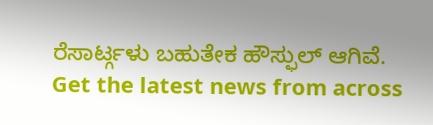ರೆಸಾರ್ಟ್ಗಳು ಬಹುತೇಕ ಹೌಸ್ಫುಲ್ ಆಗಿವೆ.
Get the latest news from across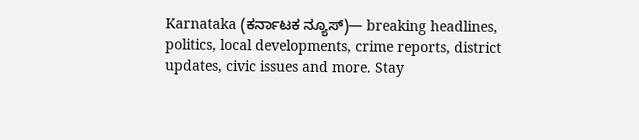Karnataka (ಕರ್ನಾಟಕ ನ್ಯೂಸ್)— breaking headlines, politics, local developments, crime reports, district updates, civic issues and more. Stay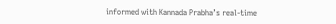informed with Kannada Prabha’s real‑time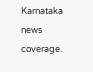Karnataka news coverage.